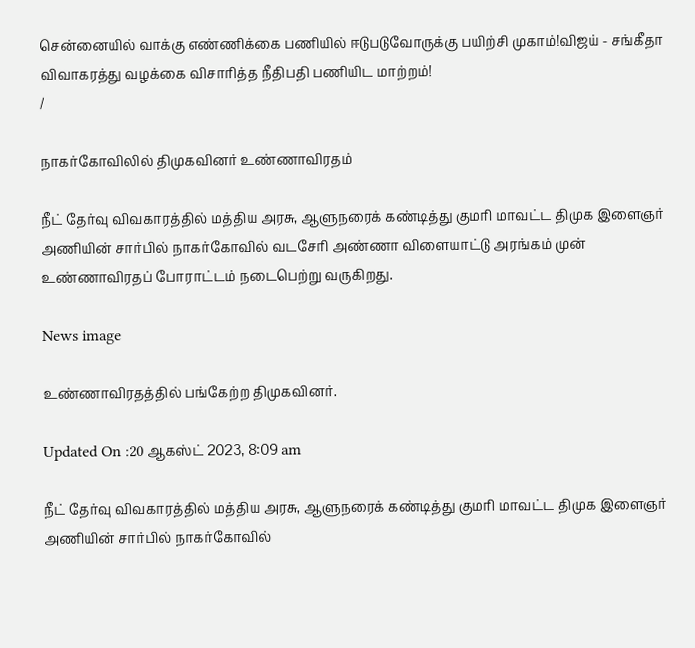சென்னையில் வாக்கு எண்ணிக்கை பணியில் ஈடுபடுவோருக்கு பயிற்சி முகாம்!விஜய் - சங்கீதா விவாகரத்து வழக்கை விசாரித்த நீதிபதி பணியிட மாற்றம்!
/

நாகர்கோவிலில் திமுகவினர் உண்ணாவிரதம்

நீட் தேர்வு விவகாரத்தில் மத்திய அரசு, ஆளுநரைக் கண்டித்து குமரி மாவட்ட திமுக இளைஞர் அணியின் சார்பில் நாகர்கோவில் வடசேரி அண்ணா விளையாட்டு அரங்கம் முன் உண்ணாவிரதப் போராட்டம் நடைபெற்று வருகிறது.

News image

உண்ணாவிரதத்தில் பங்கேற்ற திமுகவினர்.

Updated On :20 ஆகஸ்ட் 2023, 8:09 am

நீட் தேர்வு விவகாரத்தில் மத்திய அரசு, ஆளுநரைக் கண்டித்து குமரி மாவட்ட திமுக இளைஞர் அணியின் சார்பில் நாகர்கோவில்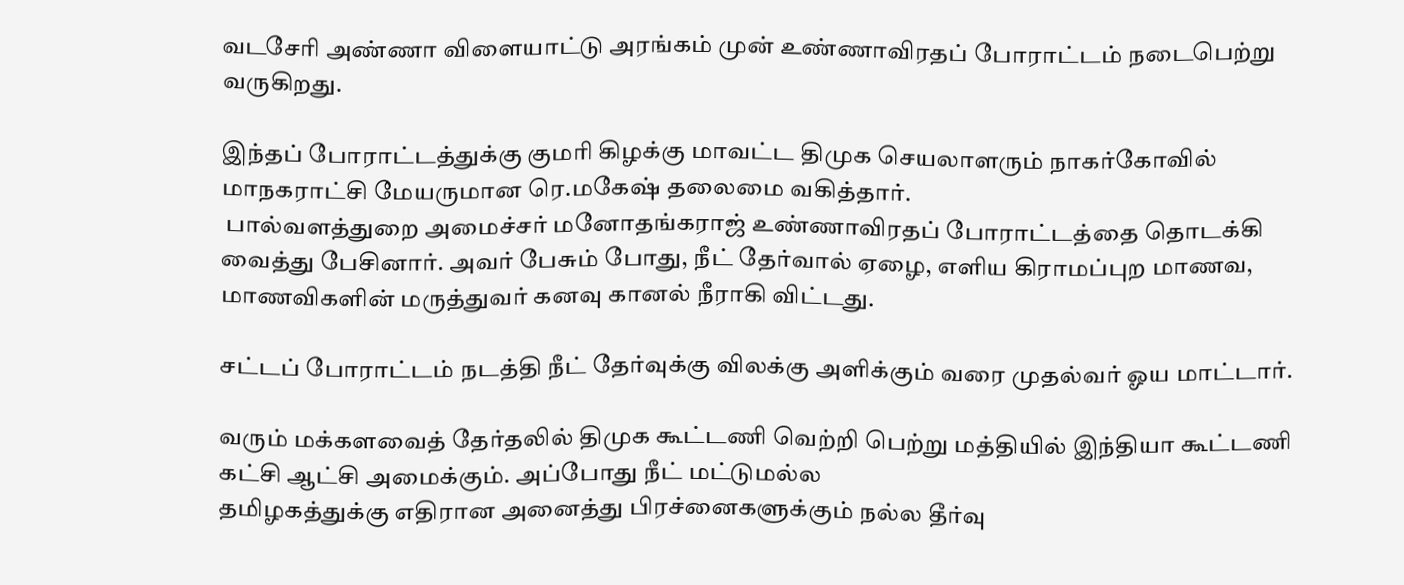வடசேரி அண்ணா விளையாட்டு அரங்கம் முன் உண்ணாவிரதப் போராட்டம் நடைபெற்று வருகிறது.

இந்தப் போராட்டத்துக்கு குமரி கிழக்கு மாவட்ட திமுக செயலாளரும் நாகர்கோவில் மாநகராட்சி மேயருமான ரெ.மகேஷ் தலைமை வகித்தார்.
 பால்வளத்துறை அமைச்சர் மனோதங்கராஜ் உண்ணாவிரதப் போராட்டத்தை தொடக்கி வைத்து பேசினார். அவர் பேசும் போது, நீட் தேர்வால் ஏழை, எளிய கிராமப்புற மாணவ, மாணவிகளின் மருத்துவர் கனவு கானல் நீராகி விட்டது.

சட்டப் போராட்டம் நடத்தி நீட் தேர்வுக்கு விலக்கு அளிக்கும் வரை முதல்வர் ஓய மாட்டார்.

வரும் மக்களவைத் தேர்தலில் திமுக கூட்டணி வெற்றி பெற்று மத்தியில் இந்தியா கூட்டணி கட்சி ஆட்சி அமைக்கும். அப்போது நீட் மட்டுமல்ல
தமிழகத்துக்கு எதிரான அனைத்து பிரச்னைகளுக்கும் நல்ல தீர்வு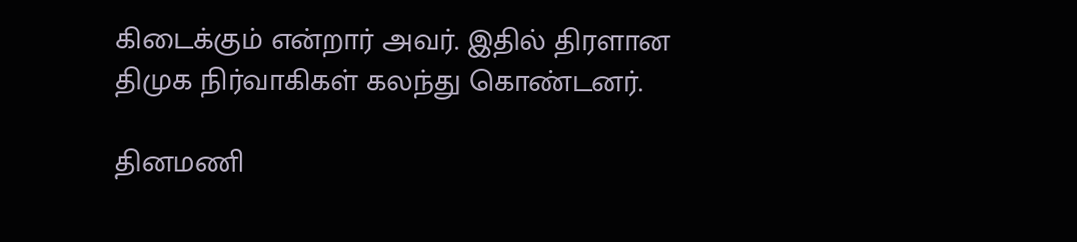கிடைக்கும் என்றார் அவர். இதில் திரளான திமுக நிர்வாகிகள் கலந்து கொண்டனர்.

தினமணி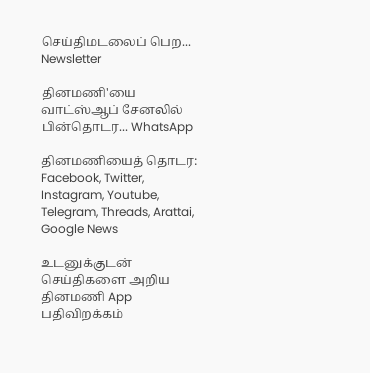செய்திமடலைப் பெற... Newsletter

தினமணி'யை வாட்ஸ்ஆப் சேனலில் பின்தொடர... WhatsApp

தினமணியைத் தொடர: Facebook, Twitter, Instagram, Youtube, Telegram, Threads, Arattai, Google News

உடனுக்குடன் செய்திகளை அறிய தினமணி App பதிவிறக்கம்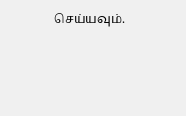செய்யவும்.